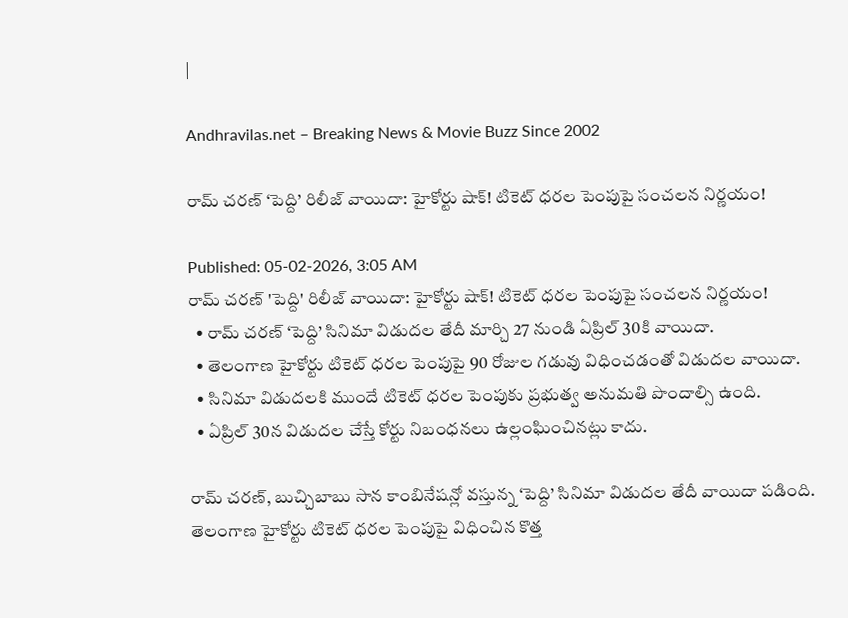|

Andhravilas.net – Breaking News & Movie Buzz Since 2002

రామ్ చరణ్ ‘పెద్ది’ రిలీజ్ వాయిదా: హైకోర్టు షాక్! టికెట్ ధరల పెంపుపై సంచలన నిర్ణయం!

Published: 05-02-2026, 3:05 AM
రామ్ చరణ్ 'పెద్ది' రిలీజ్ వాయిదా: హైకోర్టు షాక్! టికెట్ ధరల పెంపుపై సంచలన నిర్ణయం!
  • రామ్ చరణ్ ‘పెద్ది’ సినిమా విడుదల తేదీ మార్చి 27 నుండి ఏప్రిల్ 30కి వాయిదా.
  • తెలంగాణ హైకోర్టు టికెట్ ధరల పెంపుపై 90 రోజుల గడువు విధించడంతో విడుదల వాయిదా.
  • సినిమా విడుదలకి ముందే టికెట్ ధరల పెంపుకు ప్రభుత్వ అనుమతి పొందాల్సి ఉంది.
  • ఏప్రిల్ 30న విడుదల చేస్తే కోర్టు నిబంధనలు ఉల్లంఘించినట్లు కాదు.

రామ్ చరణ్, బుచ్చిబాబు సాన కాంబినేషన్లో వస్తున్న ‘పెద్ది’ సినిమా విడుదల తేదీ వాయిదా పడింది. తెలంగాణ హైకోర్టు టికెట్ ధరల పెంపుపై విధించిన కొత్త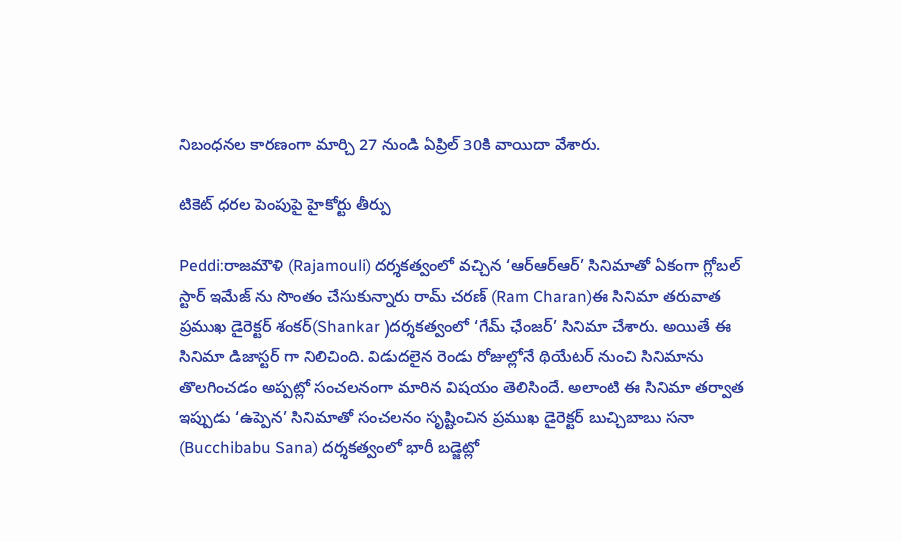నిబంధనల కారణంగా మార్చి 27 నుండి ఏప్రిల్ 30కి వాయిదా వేశారు.

టికెట్ ధరల పెంపుపై హైకోర్టు తీర్పు

Peddi:రాజమౌళి (Rajamouli) దర్శకత్వంలో వచ్చిన ‘ఆర్ఆర్ఆర్’ సినిమాతో ఏకంగా గ్లోబల్ స్టార్ ఇమేజ్ ను సొంతం చేసుకున్నారు రామ్ చరణ్ (Ram Charan)ఈ సినిమా తరువాత ప్రముఖ డైరెక్టర్ శంకర్(Shankar )దర్శకత్వంలో ‘గేమ్ ఛేంజర్’ సినిమా చేశారు. అయితే ఈ సినిమా డిజాస్టర్ గా నిలిచింది. విడుదలైన రెండు రోజుల్లోనే థియేటర్ నుంచి సినిమాను తొలగించడం అప్పట్లో సంచలనంగా మారిన విషయం తెలిసిందే. అలాంటి ఈ సినిమా తర్వాత ఇప్పుడు ‘ఉప్పెన’ సినిమాతో సంచలనం సృష్టించిన ప్రముఖ డైరెక్టర్ బుచ్చిబాబు సనా (Bucchibabu Sana) దర్శకత్వంలో భారీ బడ్జెట్లో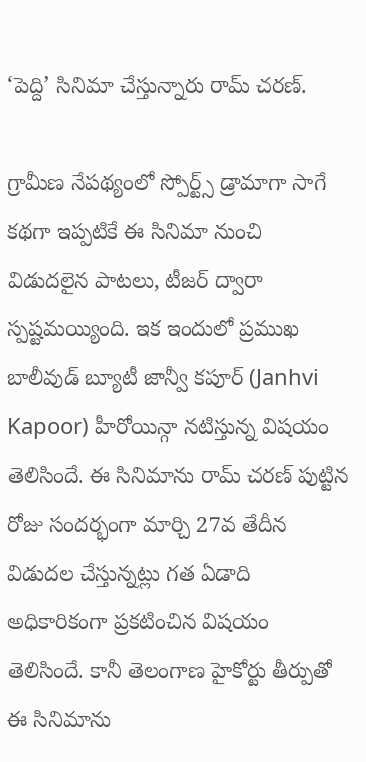‘పెద్ది’ సినిమా చేస్తున్నారు రామ్ చరణ్.

గ్రామీణ నేపథ్యంలో స్పోర్ట్స్ డ్రామాగా సాగే కథగా ఇప్పటికే ఈ సినిమా నుంచి విడుదలైన పాటలు, టీజర్ ద్వారా స్పష్టమయ్యింది. ఇక ఇందులో ప్రముఖ బాలీవుడ్ బ్యూటీ జాన్వీ కపూర్ (Janhvi Kapoor) హీరోయిన్గా నటిస్తున్న విషయం తెలిసిందే. ఈ సినిమాను రామ్ చరణ్ పుట్టిన రోజు సందర్భంగా మార్చి 27వ తేదీన విడుదల చేస్తున్నట్లు గత ఏడాది అధికారికంగా ప్రకటించిన విషయం తెలిసిందే. కానీ తెలంగాణ హైకోర్టు తీర్పుతో ఈ సినిమాను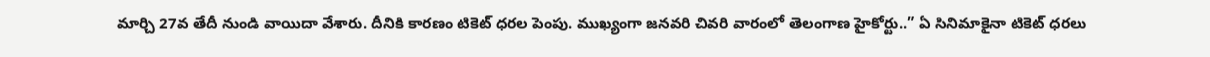మార్చి 27వ తేదీ నుండి వాయిదా వేశారు. దీనికి కారణం టికెట్ ధరల పెంపు. ముఖ్యంగా జనవరి చివరి వారంలో తెలంగాణ హైకోర్టు..” ఏ సినిమాకైనా టికెట్ ధరలు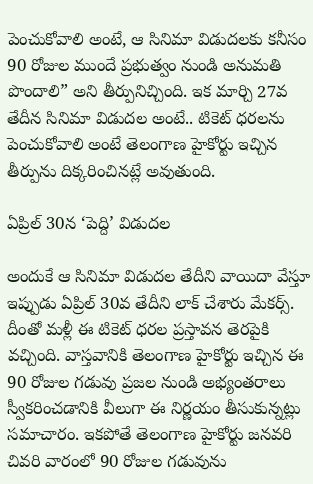పెంచుకోవాలి అంటే, ఆ సినిమా విడుదలకు కనీసం 90 రోజుల ముందే ప్రభుత్వం నుండి అనుమతి పొందాలి” అని తీర్పునిచ్చింది. ఇక మార్చి 27వ తేదీన సినిమా విడుదల అంటే.. టికెట్ ధరలను పెంచుకోవాలి అంటే తెలంగాణ హైకోర్టు ఇచ్చిన తీర్పును దిక్కరించినట్లే అవుతుంది.

ఏప్రిల్ 30న ‘పెద్ది’ విడుదల

అందుకే ఆ సినిమా విడుదల తేదీని వాయిదా వేస్తూ ఇప్పుడు ఏప్రిల్ 30వ తేదీని లాక్ చేశారు మేకర్స్. దీంతో మళ్లీ ఈ టికెట్ ధరల ప్రస్తావన తెరపైకి వచ్చింది. వాస్తవానికి తెలంగాణ హైకోర్టు ఇచ్చిన ఈ 90 రోజుల గడువు ప్రజల నుండి అభ్యంతరాలు స్వీకరించడానికి వీలుగా ఈ నిర్ణయం తీసుకున్నట్లు సమాచారం. ఇకపోతే తెలంగాణ హైకోర్టు జనవరి చివరి వారంలో 90 రోజుల గడువును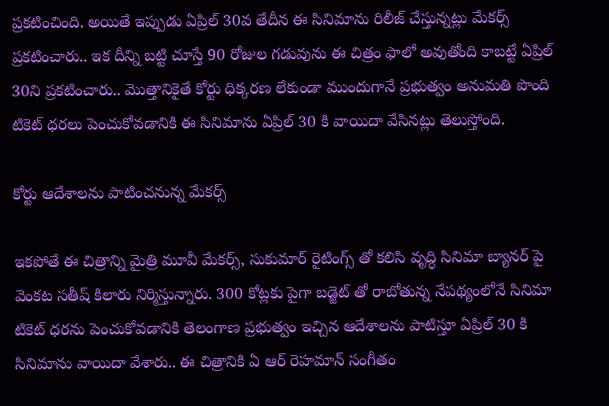ప్రకటించింది. అయితే ఇప్పుడు ఏప్రిల్ 30వ తేదీన ఈ సినిమాను రిలీజ్ చేస్తున్నట్లు మేకర్స్ ప్రకటించారు.. ఇక దీన్ని బట్టి చూస్తే 90 రోజుల గడువును ఈ చిత్రం ఫాలో అవుతోంది కాబట్టే ఏప్రిల్ 30ని ప్రకటించారు.. మొత్తానికైతే కోర్టు ధిక్కరణ లేకుండా ముందుగానే ప్రభుత్వం అనుమతి పొంది టికెట్ ధరలు పెంచుకోవడానికి ఈ సినిమాను ఏప్రిల్ 30 కి వాయిదా వేసినట్లు తెలుస్తోంది.

కోర్టు ఆదేశాలను పాటించనున్న మేకర్స్

ఇకపోతే ఈ చిత్రాన్ని మైత్రి మూవీ మేకర్స్, సుకుమార్ రైటింగ్స్ తో కలిసి వృద్ధి సినిమా బ్యానర్ పై వెంకట సతీష్ కిలారు నిర్మిస్తున్నారు. 300 కోట్లకు పైగా బడ్జెట్ తో రాబోతున్న నేపథ్యంలోనే సినిమా టికెట్ ధరను పెంచుకోవడానికి తెలంగాణ ప్రభుత్వం ఇచ్చిన ఆదేశాలను పాటిస్తూ ఏప్రిల్ 30 కి సినిమాను వాయిదా వేశారు.. ఈ చిత్రానికి ఏ ఆర్ రెహమాన్ సంగీతం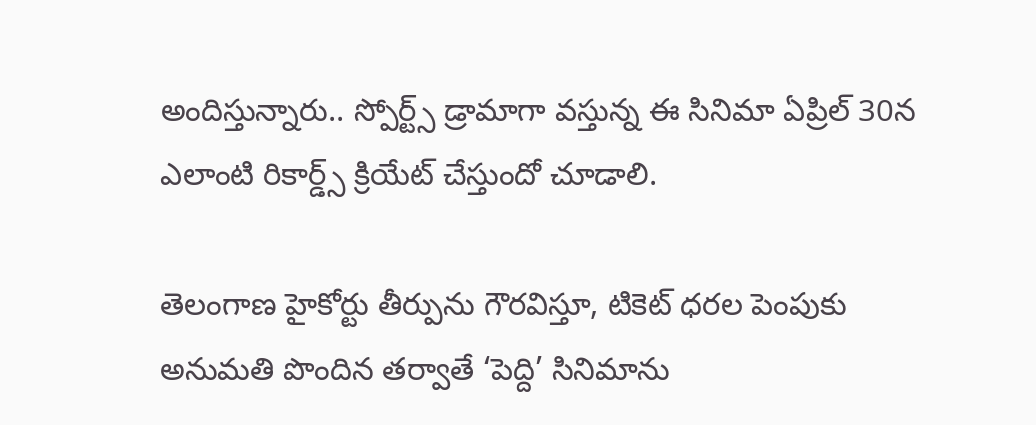అందిస్తున్నారు.. స్పోర్ట్స్ డ్రామాగా వస్తున్న ఈ సినిమా ఏప్రిల్ 30న ఎలాంటి రికార్డ్స్ క్రియేట్ చేస్తుందో చూడాలి.

తెలంగాణ హైకోర్టు తీర్పును గౌరవిస్తూ, టికెట్ ధరల పెంపుకు అనుమతి పొందిన తర్వాతే ‘పెద్ది’ సినిమాను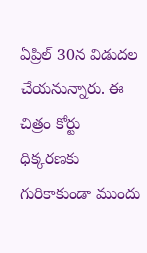ఏప్రిల్ 30న విడుదల చేయనున్నారు. ఈ చిత్రం కోర్టు ధిక్కరణకు గురికాకుండా ముందు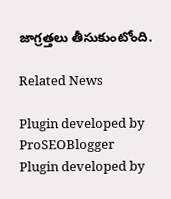జాగ్రత్తలు తీసుకుంటోంది.

Related News

Plugin developed by ProSEOBlogger
Plugin developed by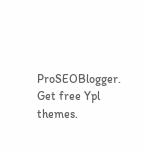ProSEOBlogger. Get free Ypl themes.